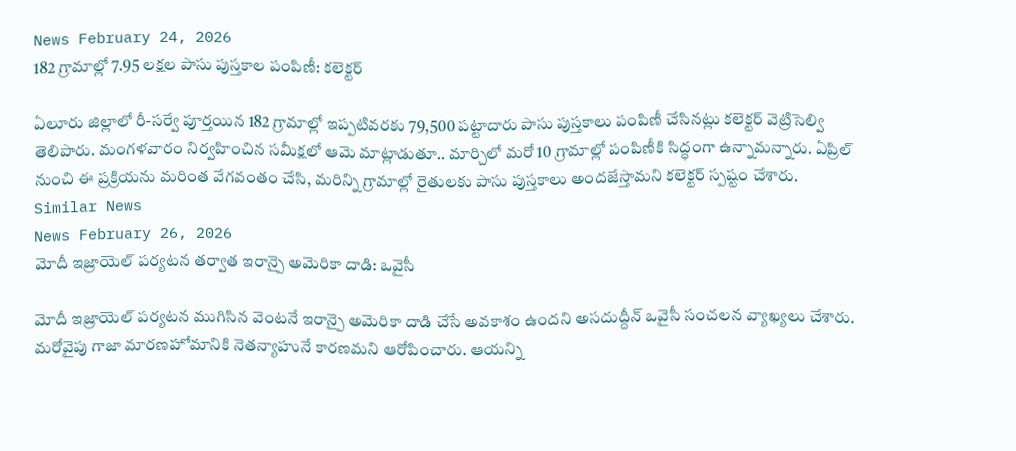News February 24, 2026
182 గ్రామాల్లో 7.95 లక్షల పాసు పుస్తకాల పంపిణీ: కలెక్టర్

ఏలూరు జిల్లాలో రీ-సర్వే పూర్తయిన 182 గ్రామాల్లో ఇప్పటివరకు 79,500 పట్టాదారు పాసు పుస్తకాలు పంపిణీ చేసినట్లు కలెక్టర్ వెట్రిసెల్వి తెలిపారు. మంగళవారం నిర్వహించిన సమీక్షలో ఆమె మాట్లాడుతూ.. మార్చిలో మరో 10 గ్రామాల్లో పంపిణీకి సిద్ధంగా ఉన్నామన్నారు. ఏప్రిల్ నుంచి ఈ ప్రక్రియను మరింత వేగవంతం చేసి, మరిన్ని గ్రామాల్లో రైతులకు పాసు పుస్తకాలు అందజేస్తామని కలెక్టర్ స్పష్టం చేశారు.
Similar News
News February 26, 2026
మోదీ ఇజ్రాయెల్ పర్యటన తర్వాత ఇరాన్పై అమెరికా దాడి: ఒవైసీ

మోదీ ఇజ్రాయెల్ పర్యటన ముగిసిన వెంటనే ఇరాన్పై అమెరికా దాడి చేసే అవకాశం ఉందని అసదుద్దీన్ ఒవైసీ సంచలన వ్యాఖ్యలు చేశారు. మరోవైపు గాజా మారణహోమానికి నెతన్యాహునే కారణమని ఆరోపించారు. ఆయన్ని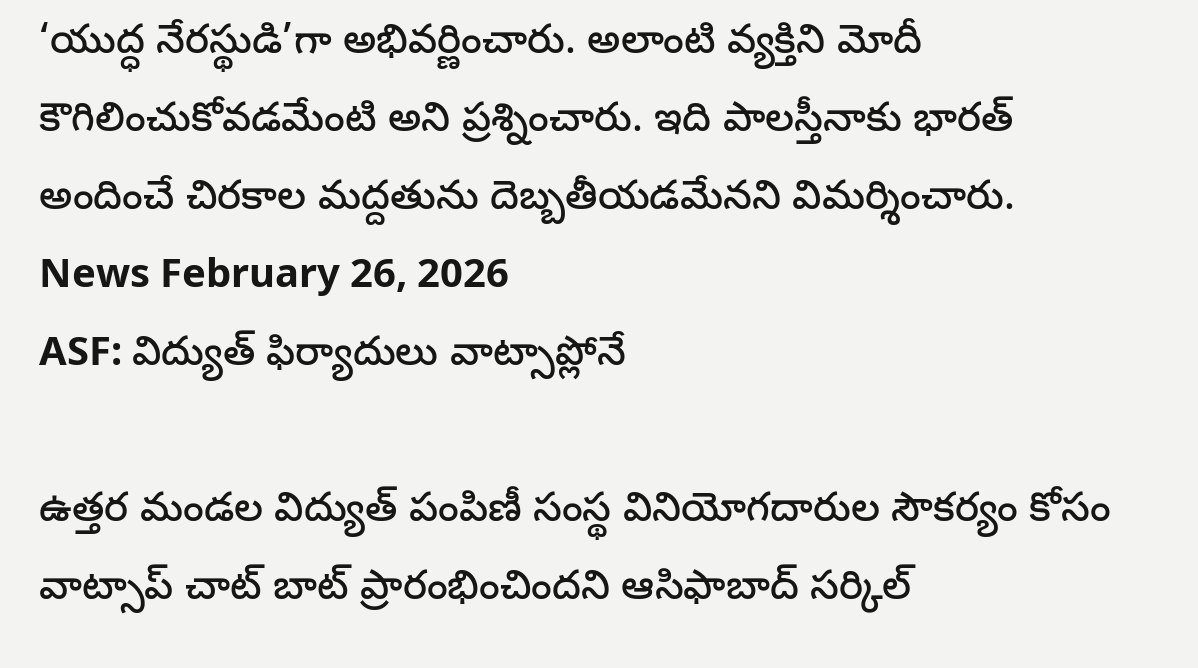‘యుద్ధ నేరస్థుడి’గా అభివర్ణించారు. అలాంటి వ్యక్తిని మోదీ కౌగిలించుకోవడమేంటి అని ప్రశ్నించారు. ఇది పాలస్తీనాకు భారత్ అందించే చిరకాల మద్దతును దెబ్బతీయడమేనని విమర్శించారు.
News February 26, 2026
ASF: విద్యుత్ ఫిర్యాదులు వాట్సాప్లోనే

ఉత్తర మండల విద్యుత్ పంపిణీ సంస్థ వినియోగదారుల సౌకర్యం కోసం వాట్సాప్ చాట్ బాట్ ప్రారంభించిందని ఆసిఫాబాద్ సర్కిల్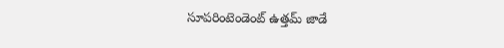సూపరింటెండెంట్ ఉత్తమ్ జాడే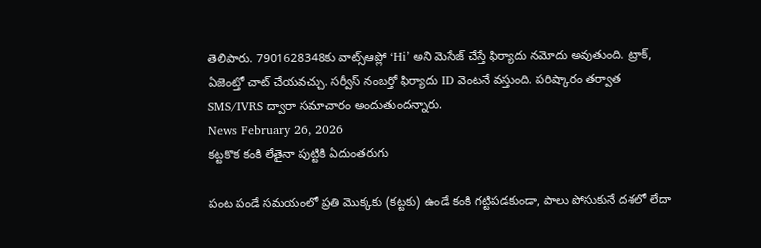తెలిపారు. 7901628348కు వాట్స్ఆప్లో ‘Hi’ అని మెసేజ్ చేస్తే ఫిర్యాదు నమోదు అవుతుంది. ట్రాక్, ఏజెంట్తో చాట్ చేయవచ్చు. సర్వీస్ నంబర్తో ఫిర్యాదు ID వెంటనే వస్తుంది. పరిష్కారం తర్వాత SMS/IVRS ద్వారా సమాచారం అందుతుందన్నారు.
News February 26, 2026
కట్టకొక కంకి లేతైనా పుట్టికి ఏదుంతరుగు

పంట పండే సమయంలో ప్రతి మొక్కకు (కట్టకు) ఉండే కంకి గట్టిపడకుండా, పాలు పోసుకునే దశలో లేదా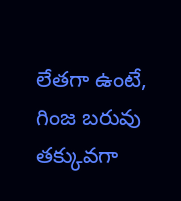లేతగా ఉంటే, గింజ బరువు తక్కువగా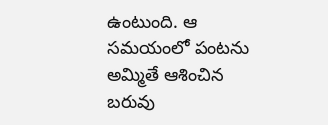ఉంటుంది. ఆ సమయంలో పంటను అమ్మితే ఆశించిన బరువు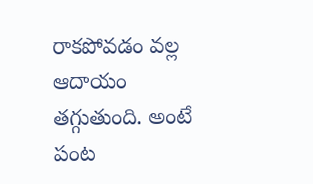రాకపోవడం వల్ల ఆదాయం తగ్గుతుంది. అంటే పంట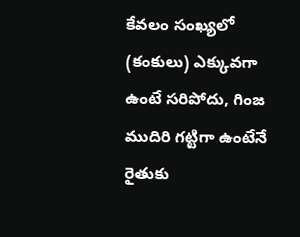కేవలం సంఖ్యలో (కంకులు) ఎక్కువగా ఉంటే సరిపోదు, గింజ ముదిరి గట్టిగా ఉంటేనే రైతుకు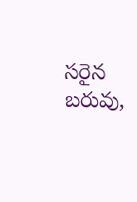సరైన బరువు,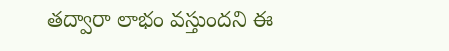తద్వారా లాభం వస్తుందని ఈ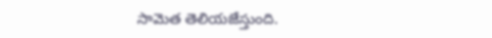సామెత తెలియజేస్తుంది.